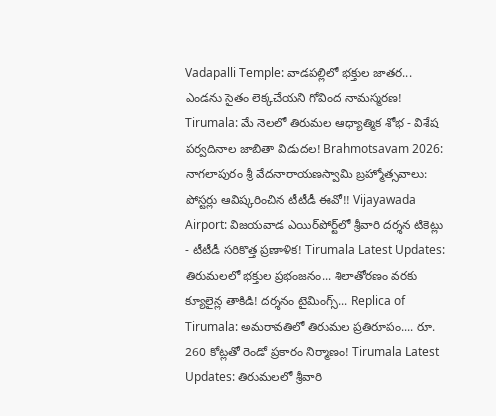Vadapalli Temple: వాడపల్లిలో భక్తుల జాతర... ఎండను సైతం లెక్కచేయని గోవింద నామస్మరణ! Tirumala: మే నెలలో తిరుమల ఆధ్యాత్మిక శోభ - విశేష పర్వదినాల జాబితా విడుదల! Brahmotsavam 2026: నాగలాపురం శ్రీ వేదనారాయణస్వామి బ్రహ్మోత్సవాలు: పోస్టర్లు ఆవిష్కరించిన టీటీడీ ఈవో!! Vijayawada Airport: విజయవాడ ఎయిర్‌పోర్ట్‌లో శ్రీవారి దర్శన టికెట్లు - టీటీడీ సరికొత్త ప్రణాళిక! Tirumala Latest Updates: తిరుమలలో భక్తుల ప్రభంజనం... శిలాతోరణం వరకు క్యూలైన్ల తాకిడి! దర్శనం టైమింగ్స్... Replica of Tirumala: అమరావతిలో తిరుమల ప్రతిరూపం.... రూ. 260 కోట్లతో రెండో ప్రకారం నిర్మాణం! Tirumala Latest Updates: తిరుమలలో శ్రీవారి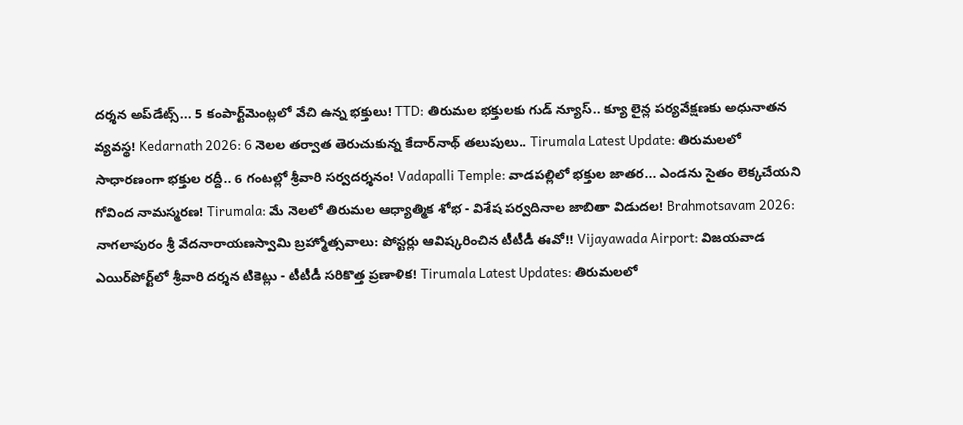దర్శన అప్‌డేట్స్... 5 కంపార్ట్‌మెంట్లలో వేచి ఉన్న భక్తులు! TTD: తిరుమల భక్తులకు గుడ్ న్యూస్.. క్యూ లైన్ల పర్యవేక్షణకు అధునాతన వ్యవస్థ! Kedarnath 2026: 6 నెలల తర్వాత తెరుచుకున్న కేదార్‌నాథ్ తలుపులు.. Tirumala Latest Update: తిరుమలలో సాధారణంగా భక్తుల రద్దీ.. 6 గంటల్లో శ్రీవారి సర్వదర్శనం! Vadapalli Temple: వాడపల్లిలో భక్తుల జాతర... ఎండను సైతం లెక్కచేయని గోవింద నామస్మరణ! Tirumala: మే నెలలో తిరుమల ఆధ్యాత్మిక శోభ - విశేష పర్వదినాల జాబితా విడుదల! Brahmotsavam 2026: నాగలాపురం శ్రీ వేదనారాయణస్వామి బ్రహ్మోత్సవాలు: పోస్టర్లు ఆవిష్కరించిన టీటీడీ ఈవో!! Vijayawada Airport: విజయవాడ ఎయిర్‌పోర్ట్‌లో శ్రీవారి దర్శన టికెట్లు - టీటీడీ సరికొత్త ప్రణాళిక! Tirumala Latest Updates: తిరుమలలో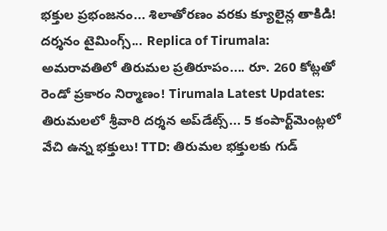భక్తుల ప్రభంజనం... శిలాతోరణం వరకు క్యూలైన్ల తాకిడి! దర్శనం టైమింగ్స్... Replica of Tirumala: అమరావతిలో తిరుమల ప్రతిరూపం.... రూ. 260 కోట్లతో రెండో ప్రకారం నిర్మాణం! Tirumala Latest Updates: తిరుమలలో శ్రీవారి దర్శన అప్‌డేట్స్... 5 కంపార్ట్‌మెంట్లలో వేచి ఉన్న భక్తులు! TTD: తిరుమల భక్తులకు గుడ్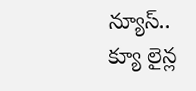న్యూస్.. క్యూ లైన్ల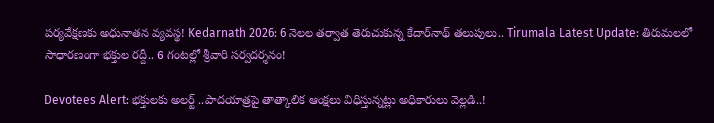పర్యవేక్షణకు అధునాతన వ్యవస్థ! Kedarnath 2026: 6 నెలల తర్వాత తెరుచుకున్న కేదార్‌నాథ్ తలుపులు.. Tirumala Latest Update: తిరుమలలో సాధారణంగా భక్తుల రద్దీ.. 6 గంటల్లో శ్రీవారి సర్వదర్శనం!

Devotees Alert: భక్తులకు అలర్ట్‌ ..పాదయాత్రపై తాత్కాలిక ఆంక్షలు విధిస్తున్నట్లు అధికారులు వెల్లడి..!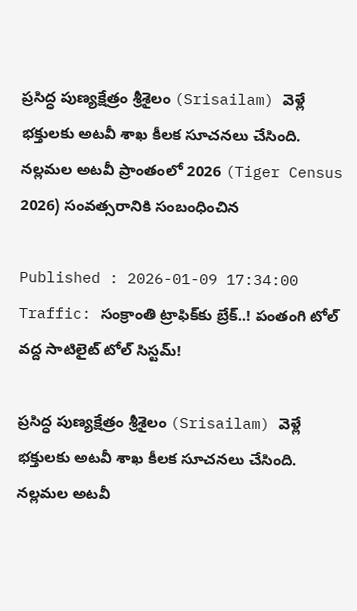ప్రసిద్ధ పుణ్యక్షేత్రం శ్రీశైలం (Srisailam) వెళ్లే భక్తులకు అటవీ శాఖ కీలక సూచనలు చేసింది. నల్లమల అటవీ ప్రాంతంలో 2026 (Tiger Census 2026) సంవత్సరానికి సంబంధించిన

Published : 2026-01-09 17:34:00
Traffic: సంక్రాంతి ట్రాఫిక్‌కు బ్రేక్..! పంతంగి టోల్ వద్ద సాటిలైట్ టోల్ సిస్టమ్!

ప్రసిద్ధ పుణ్యక్షేత్రం శ్రీశైలం (Srisailam) వెళ్లే భక్తులకు అటవీ శాఖ కీలక సూచనలు చేసింది. నల్లమల అటవీ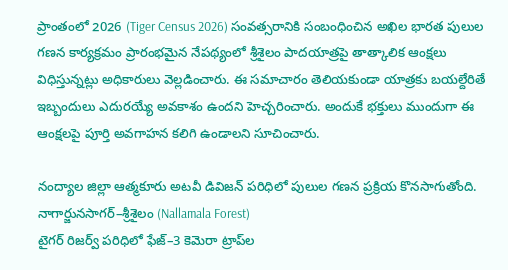ప్రాంతంలో 2026 (Tiger Census 2026) సంవత్సరానికి సంబంధించిన అఖిల భారత పులుల గణన కార్యక్రమం ప్రారంభమైన నేపథ్యంలో శ్రీశైలం పాదయాత్రపై తాత్కాలిక ఆంక్షలు విధిస్తున్నట్లు అధికారులు వెల్లడించారు. ఈ సమాచారం తెలియకుండా యాత్రకు బయల్దేరితే ఇబ్బందులు ఎదురయ్యే అవకాశం ఉందని హెచ్చరించారు. అందుకే భక్తులు ముందుగా ఈ ఆంక్షలపై పూర్తి అవగాహన కలిగి ఉండాలని సూచించారు.

నంద్యాల జిల్లా ఆత్మకూరు అటవీ డివిజన్ పరిధిలో పులుల గణన ప్రక్రియ కొనసాగుతోంది. నాగార్జునసాగర్–శ్రీశైలం (Nallamala Forest)
టైగర్ రిజర్వ్ పరిధిలో ఫేజ్–3 కెమెరా ట్రాప్‌ల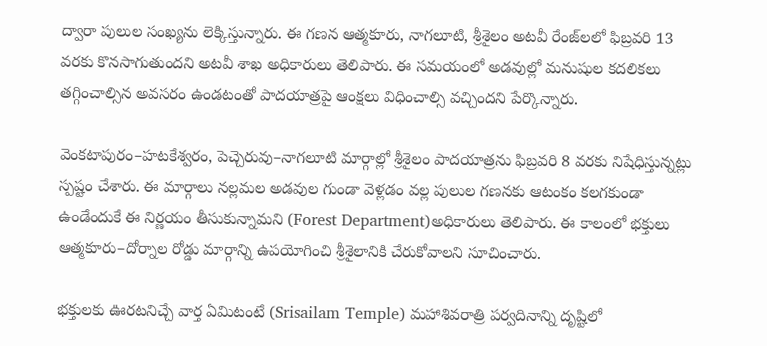ద్వారా పులుల సంఖ్యను లెక్కిస్తున్నారు. ఈ గణన ఆత్మకూరు, నాగలూటి, శ్రీశైలం అటవీ రేంజ్‌లలో ఫిబ్రవరి 13 వరకు కొనసాగుతుందని అటవీ శాఖ అధికారులు తెలిపారు. ఈ సమయంలో అడవుల్లో మనుషుల కదలికలు తగ్గించాల్సిన అవసరం ఉండటంతో పాదయాత్రపై ఆంక్షలు విధించాల్సి వచ్చిందని పేర్కొన్నారు.

వెంకటాపురం–హటకేశ్వరం, పెచ్చెరువు–నాగలూటి మార్గాల్లో శ్రీశైలం పాదయాత్రను ఫిబ్రవరి 8 వరకు నిషేధిస్తున్నట్లు స్పష్టం చేశారు. ఈ మార్గాలు నల్లమల అడవుల గుండా వెళ్లడం వల్ల పులుల గణనకు ఆటంకం కలగకుండా ఉండేందుకే ఈ నిర్ణయం తీసుకున్నామని (Forest Department)అధికారులు తెలిపారు. ఈ కాలంలో భక్తులు ఆత్మకూరు–దోర్నాల రోడ్డు మార్గాన్ని ఉపయోగించి శ్రీశైలానికి చేరుకోవాలని సూచించారు.

భక్తులకు ఊరటనిచ్చే వార్త ఏమిటంటే (Srisailam Temple) మహాశివరాత్రి పర్వదినాన్ని దృష్టిలో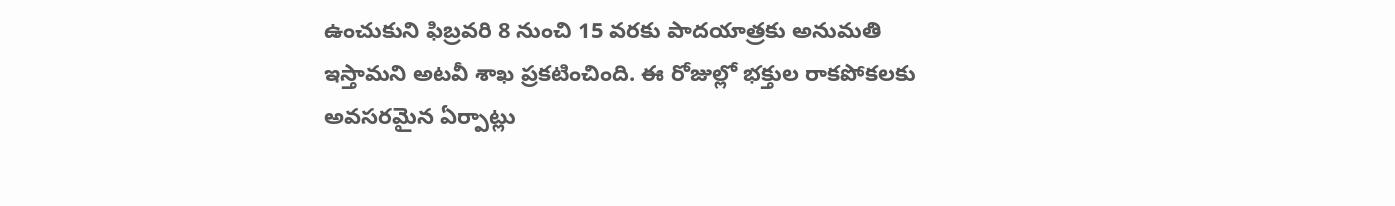ఉంచుకుని ఫిబ్రవరి 8 నుంచి 15 వరకు పాదయాత్రకు అనుమతి ఇస్తామని అటవీ శాఖ ప్రకటించింది. ఈ రోజుల్లో భక్తుల రాకపోకలకు అవసరమైన ఏర్పాట్లు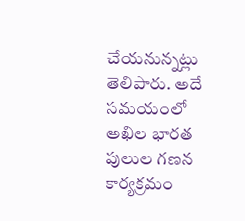చేయనున్నట్లు తెలిపారు. అదే సమయంలో అఖిల భారత పులుల గణన కార్యక్రమం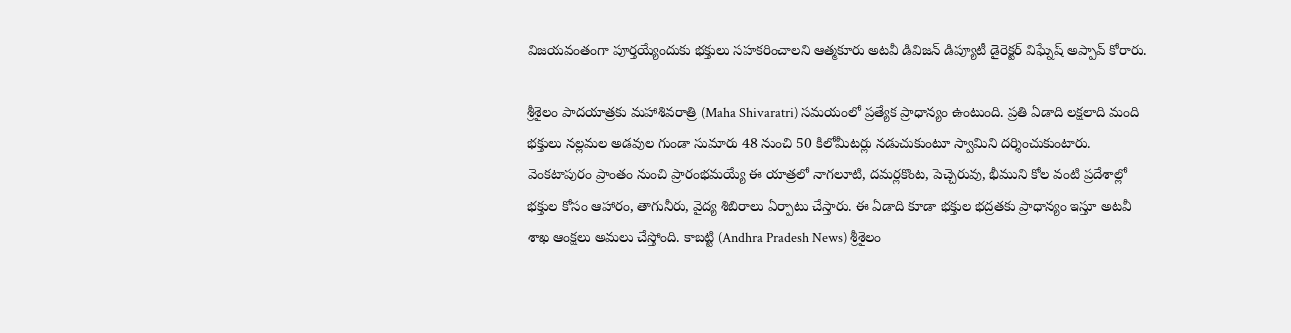విజయవంతంగా పూర్తయ్యేందుకు భక్తులు సహకరించాలని ఆత్మకూరు అటవీ డివిజన్ డిప్యూటీ డైరెక్టర్ విఘ్నేష్ అప్పావ్ కోరారు.

శ్రీశైలం పాదయాత్రకు మహాశివరాత్రి (Maha Shivaratri) సమయంలో ప్రత్యేక ప్రాధాన్యం ఉంటుంది. ప్రతి ఏడాది లక్షలాది మంది భక్తులు నల్లమల అడవుల గుండా సుమారు 48 నుంచి 50 కిలోమీటర్లు నడుచుకుంటూ స్వామిని దర్శించుకుంటారు. వెంకటాపురం ప్రాంతం నుంచి ప్రారంభమయ్యే ఈ యాత్రలో నాగలూటి, దమర్లకొంట, పెచ్చెరువు, భీముని కోల వంటి ప్రదేశాల్లో భక్తుల కోసం ఆహారం, తాగునీరు, వైద్య శిబిరాలు ఏర్పాటు చేస్తారు. ఈ ఏడాది కూడా భక్తుల భద్రతకు ప్రాధాన్యం ఇస్తూ అటవీ శాఖ ఆంక్షలు అమలు చేస్తోంది. కాబట్టి (Andhra Pradesh News) శ్రీశైలం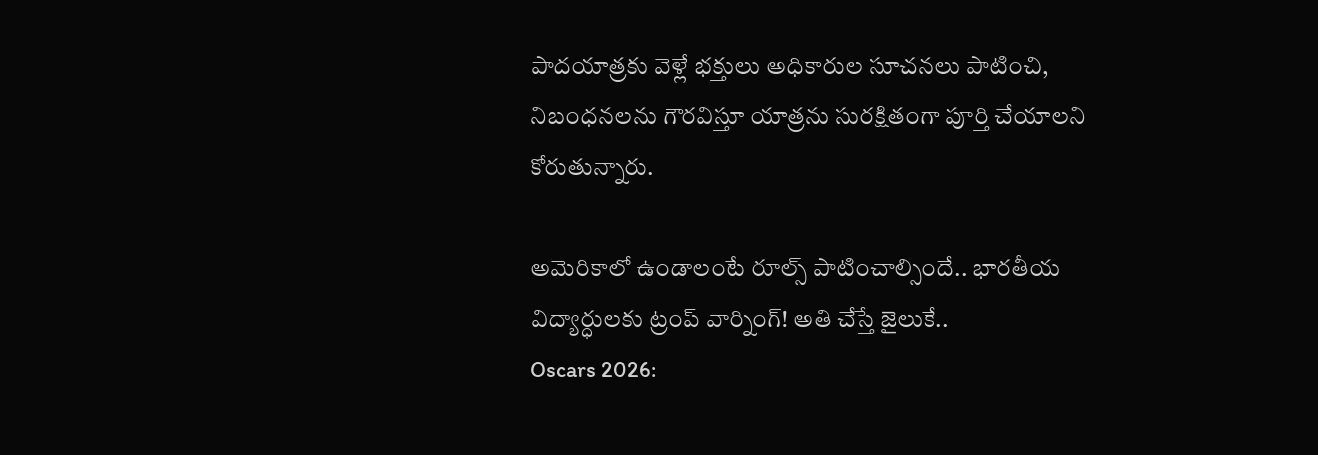పాదయాత్రకు వెళ్లే భక్తులు అధికారుల సూచనలు పాటించి, నిబంధనలను గౌరవిస్తూ యాత్రను సురక్షితంగా పూర్తి చేయాలని కోరుతున్నారు.

అమెరికాలో ఉండాలంటే రూల్స్ పాటించాల్సిందే.. భారతీయ విద్యార్ధులకు ట్రంప్ వార్నింగ్! అతి చేస్తే జైలుకే..
Oscars 2026: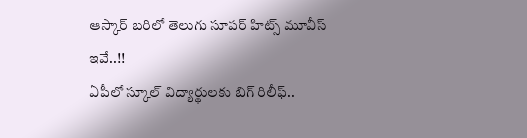ఆస్కార్ బరిలో తెలుగు సూపర్ హిట్స్ మూవీస్ ఇవే..!!
ఏపీలో స్కూల్ విద్యార్థులకు బిగ్ రిలీఫ్..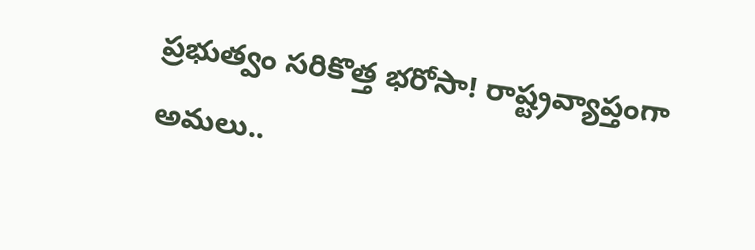ప్రభుత్వం సరికొత్త భరోసా! రాష్ట్రవ్యాప్తంగా అమలు..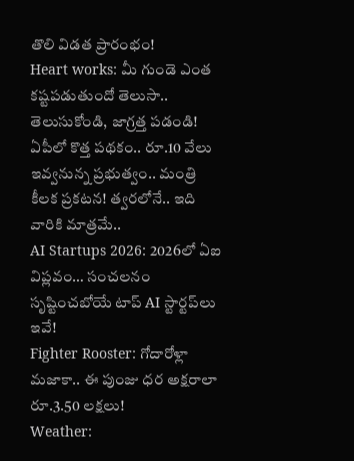తొలి విడత ప్రారంభం!
Heart works: మీ గుండె ఎంత కష్టపడుతుందో తెలుసా.. తెలుసుకోండి, జాగ్రత్త పడండి!
ఏపీలో కొత్త పథకం.. రూ.10 వేలు ఇవ్వనున్న ప్రభుత్వం.. మంత్రి కీలక ప్రకటన! త్వరలోనే.. ఇది వారికి మాత్రమే..
AI Startups 2026: 2026లో ఏఐ విప్లవం… సంచలనం సృష్టించబోయే టాప్ AI స్టార్టప్‌లు ఇవే!
Fighter Rooster: గోదారోళ్లా మజాకా.. ఈ పుంజు ధర అక్షరాలా రూ.3.50 లక్షలు!
Weather: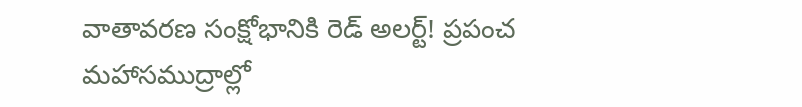వాతావరణ సంక్షోభానికి రెడ్ అలర్ట్! ప్రపంచ మహాసముద్రాల్లో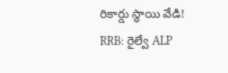రికార్డు స్థాయి వేడి!
RRB: రైల్వే ALP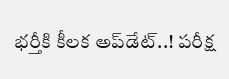భర్తీకి కీలక అప్‌డేట్..! పరీక్ష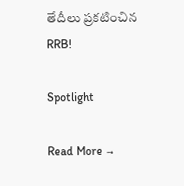తేదీలు ప్రకటించిన RRB!

Spotlight

Read More →